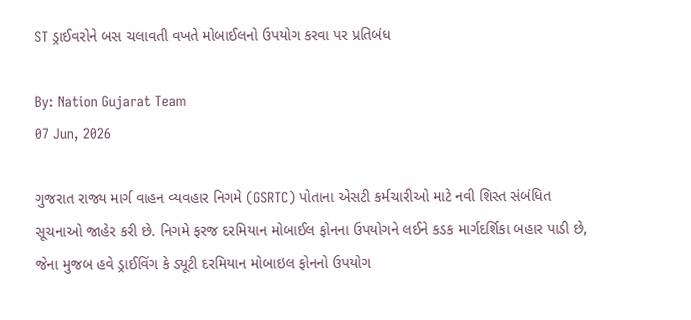ST ડ્રાઈવરોને બસ ચલાવતી વખતે મોબાઈલનો ઉપયોગ કરવા પર પ્રતિબંધ

By: Nation Gujarat Team
07 Jun, 2026

ગુજરાત રાજ્ય માર્ગ વાહન વ્યવહાર નિગમે (GSRTC) પોતાના એસટી કર્મચારીઓ માટે નવી શિસ્ત સંબંધિત સૂચનાઓ જાહેર કરી છે. નિગમે ફરજ દરમિયાન મોબાઈલ ફોનના ઉપયોગને લઈને કડક માર્ગદર્શિકા બહાર પાડી છે, જેના મુજબ હવે ડ્રાઈવિંગ કે ડ્યૂટી દરમિયાન મોબાઇલ ફોનનો ઉપયોગ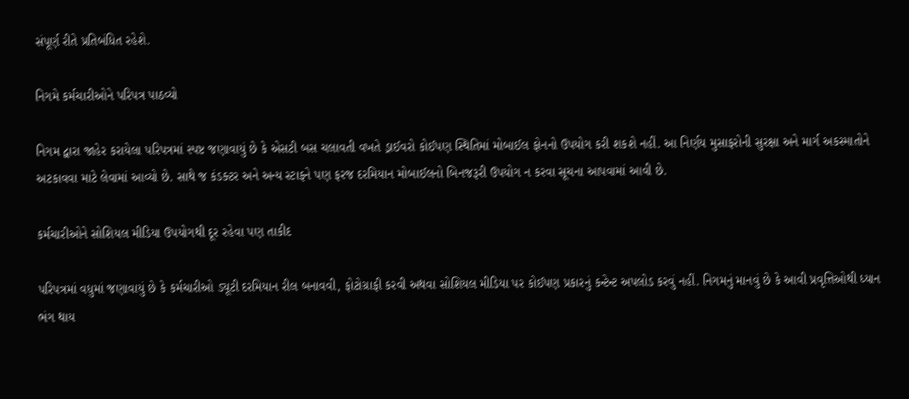સંપૂર્ણ રીતે પ્રતિબંધિત રહેશે.

નિગમે કર્મચારીઓને પરિપત્ર પાઠવ્યો

નિગમ દ્વારા જાહેર કરાયેલા પરિપત્રમાં સ્પષ્ટ જણાવાયું છે કે એસટી બસ ચલાવતી વખતે ડ્રાઈવરો કોઈપણ સ્થિતિમાં મોબાઈલ ફોનનો ઉપયોગ કરી શકશે નહીં. આ નિર્ણય મુસાફરોની સુરક્ષા અને માર્ગ અકસ્માતોને અટકાવવા માટે લેવામાં આવ્યો છે. સાથે જ કંડક્ટર અને અન્ય સ્ટાફને પણ ફરજ દરમિયાન મોબાઈલનો બિનજરૂરી ઉપયોગ ન કરવા સૂચના આપવામાં આવી છે.

કર્મચારીઓને સોશિયલ મીડિયા ઉપયોગથી દૂર રહેવા પણ તાકીદ

પરિપત્રમાં વધુમાં જણાવાયું છે કે કર્મચારીઓ ડ્યૂટી દરમિયાન રીલ બનાવવી, ફોટોગ્રાફી કરવી અથવા સોશિયલ મીડિયા પર કોઈપણ પ્રકારનું કન્ટેન્ટ અપલોડ કરવું નહીં. નિગમનું માનવું છે કે આવી પ્રવૃત્તિઓથી ધ્યાન ભંગ થાય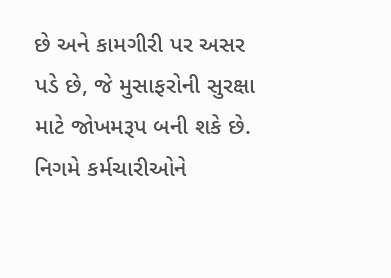છે અને કામગીરી પર અસર પડે છે, જે મુસાફરોની સુરક્ષા માટે જોખમરૂપ બની શકે છે. નિગમે કર્મચારીઓને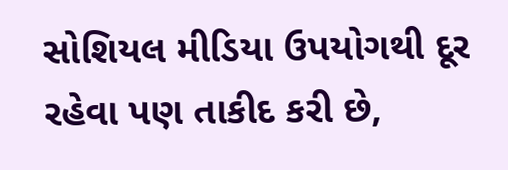સોશિયલ મીડિયા ઉપયોગથી દૂર રહેવા પણ તાકીદ કરી છે,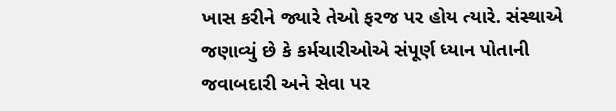ખાસ કરીને જ્યારે તેઓ ફરજ પર હોય ત્યારે. સંસ્થાએ જણાવ્યું છે કે કર્મચારીઓએ સંપૂર્ણ ધ્યાન પોતાની જવાબદારી અને સેવા પર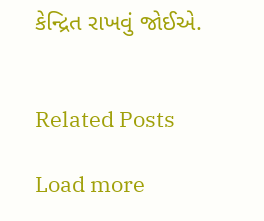કેન્દ્રિત રાખવું જોઈએ.


Related Posts

Load more